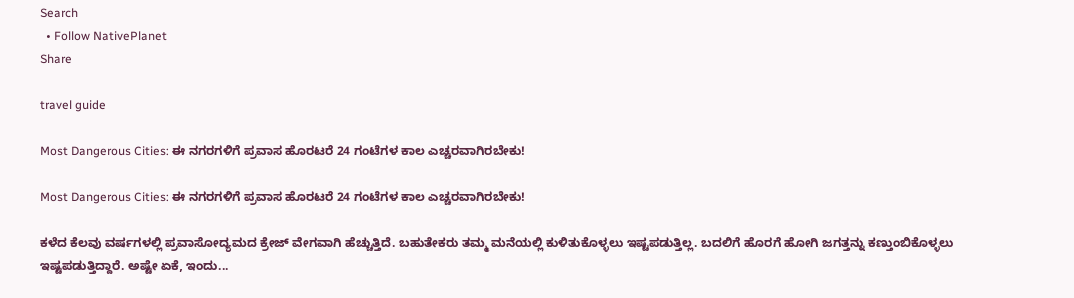Search
  • Follow NativePlanet
Share

travel guide

Most Dangerous Cities: ಈ ನಗರಗಳಿಗೆ ಪ್ರವಾಸ ಹೊರಟರೆ 24 ಗಂಟೆಗಳ ಕಾಲ ಎಚ್ಚರವಾಗಿರಬೇಕು!

Most Dangerous Cities: ಈ ನಗರಗಳಿಗೆ ಪ್ರವಾಸ ಹೊರಟರೆ 24 ಗಂಟೆಗಳ ಕಾಲ ಎಚ್ಚರವಾಗಿರಬೇಕು!

ಕಳೆದ ಕೆಲವು ವರ್ಷಗಳಲ್ಲಿ ಪ್ರವಾಸೋದ್ಯಮದ ಕ್ರೇಜ್ ವೇಗವಾಗಿ ಹೆಚ್ಚುತ್ತಿದೆ. ಬಹುತೇಕರು ತಮ್ಮ ಮನೆಯಲ್ಲಿ ಕುಳಿತುಕೊಳ್ಳಲು ಇಷ್ಟಪಡುತ್ತಿಲ್ಲ. ಬದಲಿಗೆ ಹೊರಗೆ ಹೋಗಿ ಜಗತ್ತನ್ನು ಕಣ್ತುಂಬಿಕೊಳ್ಳಲು ಇಷ್ಟಪಡುತ್ತಿದ್ದಾರೆ. ಅಷ್ಟೇ ಏಕೆ, ಇಂದು...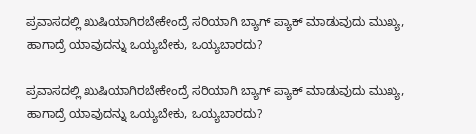ಪ್ರವಾಸದಲ್ಲಿ ಖುಷಿಯಾಗಿರಬೇಕೇಂದ್ರೆ ಸರಿಯಾಗಿ ಬ್ಯಾಗ್‌ ಪ್ಯಾಕ್ ಮಾಡುವುದು ಮುಖ್ಯ, ಹಾಗಾದ್ರೆ ಯಾವುದನ್ನು ಒಯ್ಯಬೇಕು, ಒಯ್ಯಬಾರದು?

ಪ್ರವಾಸದಲ್ಲಿ ಖುಷಿಯಾಗಿರಬೇಕೇಂದ್ರೆ ಸರಿಯಾಗಿ ಬ್ಯಾಗ್‌ ಪ್ಯಾಕ್ ಮಾಡುವುದು ಮುಖ್ಯ, ಹಾಗಾದ್ರೆ ಯಾವುದನ್ನು ಒಯ್ಯಬೇಕು, ಒಯ್ಯಬಾರದು?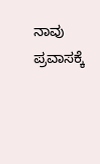ನಾವು ಪ್ರವಾಸಕ್ಕೆ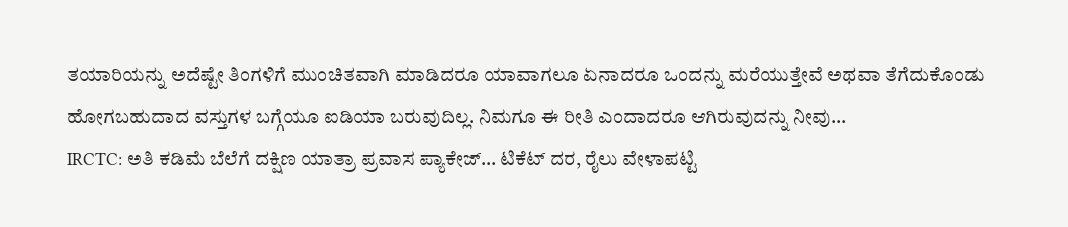ತಯಾರಿಯನ್ನು ಅದೆಷ್ಟೇ ತಿಂಗಳಿಗೆ ಮುಂಚಿತವಾಗಿ ಮಾಡಿದರೂ ಯಾವಾಗಲೂ ಏನಾದರೂ ಒಂದನ್ನು ಮರೆಯುತ್ತೇವೆ ಅಥವಾ ತೆಗೆದುಕೊಂಡು ಹೋಗಬಹುದಾದ ವಸ್ತುಗಳ ಬಗ್ಗೆಯೂ ಐಡಿಯಾ ಬರುವುದಿಲ್ಲ. ನಿಮಗೂ ಈ ರೀತಿ ಎಂದಾದರೂ ಆಗಿರುವುದನ್ನು ನೀವು...
IRCTC: ಅತಿ ಕಡಿಮೆ ಬೆಲೆಗೆ ದಕ್ಷಿಣ ಯಾತ್ರಾ ಪ್ರವಾಸ ಪ್ಯಾಕೇಜ್… ಟಿಕೆಟ್ ದರ, ರೈಲು ವೇಳಾಪಟ್ಟಿ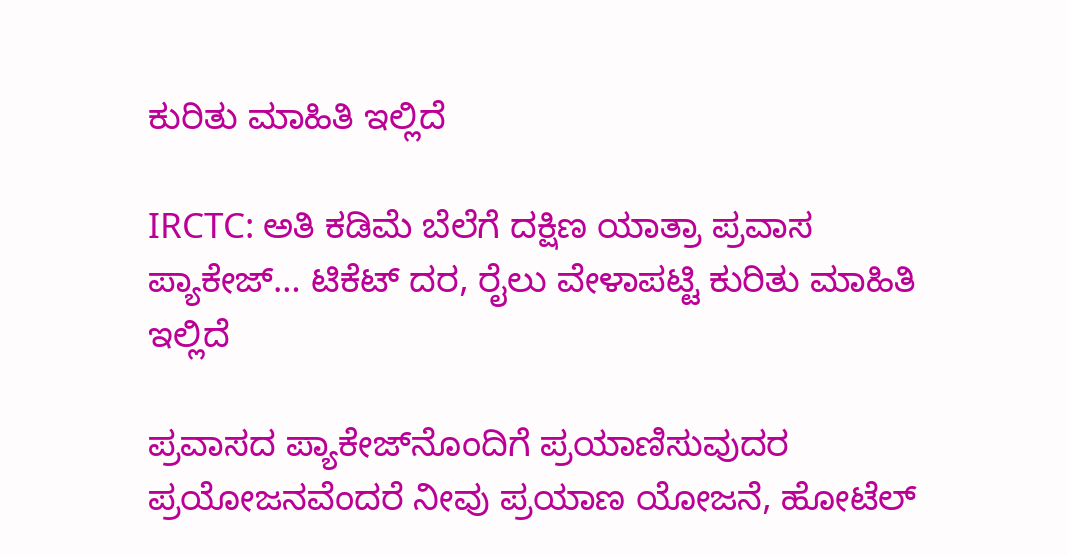ಕುರಿತು ಮಾಹಿತಿ ಇಲ್ಲಿದೆ

IRCTC: ಅತಿ ಕಡಿಮೆ ಬೆಲೆಗೆ ದಕ್ಷಿಣ ಯಾತ್ರಾ ಪ್ರವಾಸ ಪ್ಯಾಕೇಜ್… ಟಿಕೆಟ್ ದರ, ರೈಲು ವೇಳಾಪಟ್ಟಿ ಕುರಿತು ಮಾಹಿತಿ ಇಲ್ಲಿದೆ

ಪ್ರವಾಸದ ಪ್ಯಾಕೇಜ್‌ನೊಂದಿಗೆ ಪ್ರಯಾಣಿಸುವುದರ ಪ್ರಯೋಜನವೆಂದರೆ ನೀವು ಪ್ರಯಾಣ ಯೋಜನೆ, ಹೋಟೆಲ್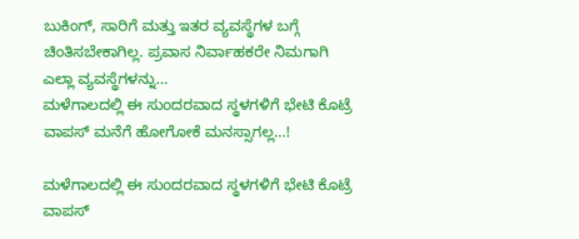ಬುಕಿಂಗ್, ಸಾರಿಗೆ ಮತ್ತು ಇತರ ವ್ಯವಸ್ಥೆಗಳ ಬಗ್ಗೆ ಚಿಂತಿಸಬೇಕಾಗಿಲ್ಲ. ಪ್ರವಾಸ ನಿರ್ವಾಹಕರೇ ನಿಮಗಾಗಿ ಎಲ್ಲಾ ವ್ಯವಸ್ಥೆಗಳನ್ನು...
ಮಳೆಗಾಲದಲ್ಲಿ ಈ ಸುಂದರವಾದ ಸ್ಥಳಗಳಿಗೆ ಭೇಟಿ ಕೊಟ್ರೆ ವಾಪಸ್ ಮನೆಗೆ ಹೋಗೋಕೆ ಮನಸ್ಸಾಗಲ್ಲ…!

ಮಳೆಗಾಲದಲ್ಲಿ ಈ ಸುಂದರವಾದ ಸ್ಥಳಗಳಿಗೆ ಭೇಟಿ ಕೊಟ್ರೆ ವಾಪಸ್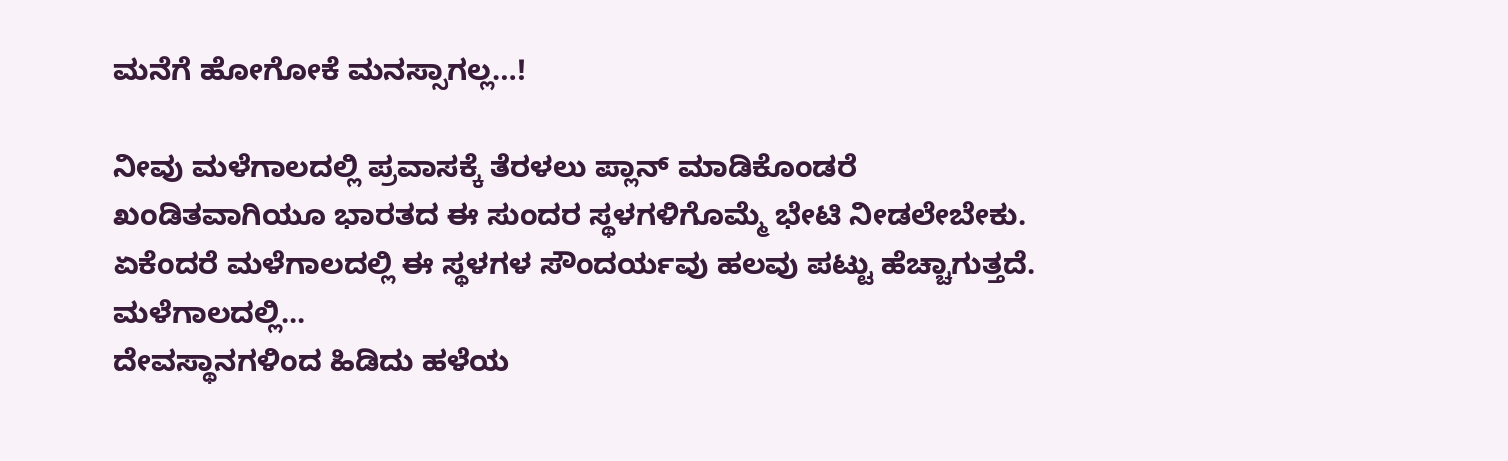ಮನೆಗೆ ಹೋಗೋಕೆ ಮನಸ್ಸಾಗಲ್ಲ…!

ನೀವು ಮಳೆಗಾಲದಲ್ಲಿ ಪ್ರವಾಸಕ್ಕೆ ತೆರಳಲು ಪ್ಲಾನ್‌ ಮಾಡಿಕೊಂಡರೆ ಖಂಡಿತವಾಗಿಯೂ ಭಾರತದ ಈ ಸುಂದರ ಸ್ಥಳಗಳಿಗೊಮ್ಮೆ ಭೇಟಿ ನೀಡಲೇಬೇಕು. ಏಕೆಂದರೆ ಮಳೆಗಾಲದಲ್ಲಿ ಈ ಸ್ಥಳಗಳ ಸೌಂದರ್ಯವು ಹಲವು ಪಟ್ಟು ಹೆಚ್ಚಾಗುತ್ತದೆ. ಮಳೆಗಾಲದಲ್ಲಿ...
ದೇವಸ್ಥಾನಗಳಿಂದ ಹಿಡಿದು ಹಳೆಯ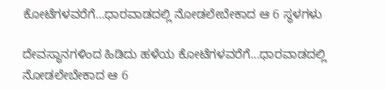ಕೋಟೆಗಳವರೆಗೆ…ಧಾರವಾಡದಲ್ಲಿ ನೋಡಲೇಬೇಕಾದ ಆ 6 ಸ್ಥಳಗಳು

ದೇವಸ್ಥಾನಗಳಿಂದ ಹಿಡಿದು ಹಳೆಯ ಕೋಟೆಗಳವರೆಗೆ…ಧಾರವಾಡದಲ್ಲಿ ನೋಡಲೇಬೇಕಾದ ಆ 6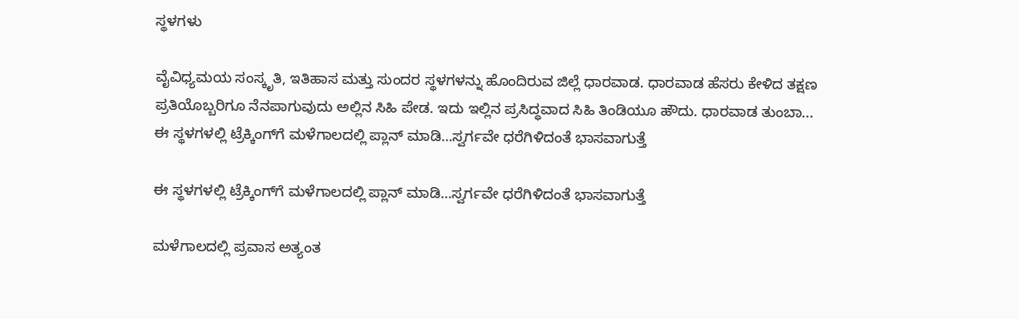ಸ್ಥಳಗಳು

ವೈವಿಧ್ಯಮಯ ಸಂಸ್ಕೃತಿ, ಇತಿಹಾಸ ಮತ್ತು ಸುಂದರ ಸ್ಥಳಗಳನ್ನು ಹೊಂದಿರುವ ಜಿಲ್ಲೆ ಧಾರವಾಡ. ಧಾರವಾಡ ಹೆಸರು ಕೇಳಿದ ತಕ್ಷಣ ಪ್ರತಿಯೊಬ್ಬರಿಗೂ ನೆನಪಾಗುವುದು ಅಲ್ಲಿನ ಸಿಹಿ ಪೇಡ. ಇದು ಇಲ್ಲಿನ ಪ್ರಸಿದ್ಧವಾದ ಸಿಹಿ ತಿಂಡಿಯೂ ಹೌದು. ಧಾರವಾಡ ತುಂಬಾ...
ಈ ಸ್ಥಳಗಳಲ್ಲಿ ಟ್ರೆಕ್ಕಿಂಗ್‌ಗೆ ಮಳೆಗಾಲದಲ್ಲಿ ಪ್ಲಾನ್‌ ಮಾಡಿ…ಸ್ವರ್ಗವೇ ಧರೆಗಿಳಿದಂತೆ ಭಾಸವಾಗುತ್ತೆ

ಈ ಸ್ಥಳಗಳಲ್ಲಿ ಟ್ರೆಕ್ಕಿಂಗ್‌ಗೆ ಮಳೆಗಾಲದಲ್ಲಿ ಪ್ಲಾನ್‌ ಮಾಡಿ…ಸ್ವರ್ಗವೇ ಧರೆಗಿಳಿದಂತೆ ಭಾಸವಾಗುತ್ತೆ

ಮಳೆಗಾಲದಲ್ಲಿ ಪ್ರವಾಸ ಅತ್ಯಂತ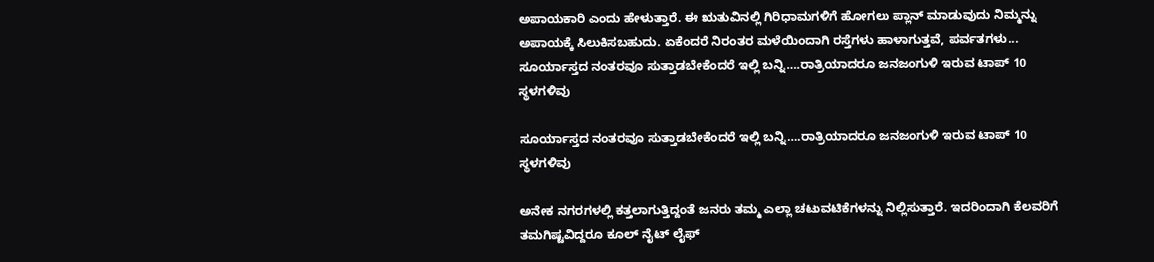ಅಪಾಯಕಾರಿ ಎಂದು ಹೇಳುತ್ತಾರೆ. ಈ ಋತುವಿನಲ್ಲಿ ಗಿರಿಧಾಮಗಳಿಗೆ ಹೋಗಲು ಪ್ಲಾನ್‌ ಮಾಡುವುದು ನಿಮ್ಮನ್ನು ಅಪಾಯಕ್ಕೆ ಸಿಲುಕಿಸಬಹುದು. ಏಕೆಂದರೆ ನಿರಂತರ ಮಳೆಯಿಂದಾಗಿ ರಸ್ತೆಗಳು ಹಾಳಾಗುತ್ತವೆ, ಪರ್ವತಗಳು...
ಸೂರ್ಯಾಸ್ತದ ನಂತರವೂ ಸುತ್ತಾಡಬೇಕೆಂದರೆ ಇಲ್ಲಿ ಬನ್ನಿ….ರಾತ್ರಿಯಾದರೂ ಜನಜಂಗುಳಿ ಇರುವ ಟಾಪ್ 10 ಸ್ಥಳಗಳಿವು

ಸೂರ್ಯಾಸ್ತದ ನಂತರವೂ ಸುತ್ತಾಡಬೇಕೆಂದರೆ ಇಲ್ಲಿ ಬನ್ನಿ….ರಾತ್ರಿಯಾದರೂ ಜನಜಂಗುಳಿ ಇರುವ ಟಾಪ್ 10 ಸ್ಥಳಗಳಿವು

ಅನೇಕ ನಗರಗಳಲ್ಲಿ ಕತ್ತಲಾಗುತ್ತಿದ್ದಂತೆ ಜನರು ತಮ್ಮ ಎಲ್ಲಾ ಚಟುವಟಿಕೆಗಳನ್ನು ನಿಲ್ಲಿಸುತ್ತಾರೆ. ಇದರಿಂದಾಗಿ ಕೆಲವರಿಗೆ ತಮಗಿಷ್ಟವಿದ್ದರೂ ಕೂಲ್‌ ನೈಟ್‌ ಲೈಫ್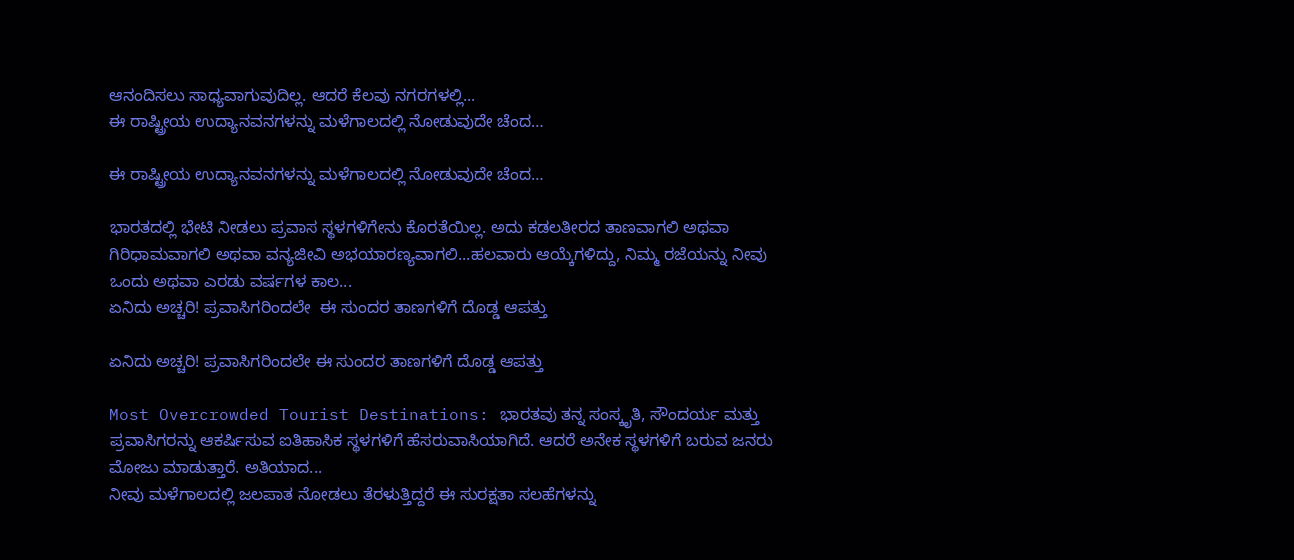ಆನಂದಿಸಲು ಸಾಧ್ಯವಾಗುವುದಿಲ್ಲ. ಆದರೆ ಕೆಲವು ನಗರಗಳಲ್ಲಿ...
ಈ ರಾಷ್ಟ್ರೀಯ ಉದ್ಯಾನವನಗಳನ್ನು ಮಳೆಗಾಲದಲ್ಲಿ ನೋಡುವುದೇ ಚೆಂದ…

ಈ ರಾಷ್ಟ್ರೀಯ ಉದ್ಯಾನವನಗಳನ್ನು ಮಳೆಗಾಲದಲ್ಲಿ ನೋಡುವುದೇ ಚೆಂದ…

ಭಾರತದಲ್ಲಿ ಭೇಟಿ ನೀಡಲು ಪ್ರವಾಸ ಸ್ಥಳಗಳಿಗೇನು ಕೊರತೆಯಿಲ್ಲ. ಅದು ಕಡಲತೀರದ ತಾಣವಾಗಲಿ ಅಥವಾ ಗಿರಿಧಾಮವಾಗಲಿ ಅಥವಾ ವನ್ಯಜೀವಿ ಅಭಯಾರಣ್ಯವಾಗಲಿ...ಹಲವಾರು ಆಯ್ಕೆಗಳಿದ್ದು, ನಿಮ್ಮ ರಜೆಯನ್ನು ನೀವು ಒಂದು ಅಥವಾ ಎರಡು ವರ್ಷಗಳ ಕಾಲ...
ಏನಿದು ಅಚ್ಚರಿ! ಪ್ರವಾಸಿಗರಿಂದಲೇ  ಈ ಸುಂದರ ತಾಣಗಳಿಗೆ ದೊಡ್ಡ ಆಪತ್ತು

ಏನಿದು ಅಚ್ಚರಿ! ಪ್ರವಾಸಿಗರಿಂದಲೇ ಈ ಸುಂದರ ತಾಣಗಳಿಗೆ ದೊಡ್ಡ ಆಪತ್ತು

Most Overcrowded Tourist Destinations: ಭಾರತವು ತನ್ನ ಸಂಸ್ಕೃತಿ, ಸೌಂದರ್ಯ ಮತ್ತು ಪ್ರವಾಸಿಗರನ್ನು ಆಕರ್ಷಿಸುವ ಐತಿಹಾಸಿಕ ಸ್ಥಳಗಳಿಗೆ ಹೆಸರುವಾಸಿಯಾಗಿದೆ. ಆದರೆ ಅನೇಕ ಸ್ಥಳಗಳಿಗೆ ಬರುವ ಜನರು ಮೋಜು ಮಾಡುತ್ತಾರೆ. ಅತಿಯಾದ...
ನೀವು ಮಳೆಗಾಲದಲ್ಲಿ ಜಲಪಾತ ನೋಡಲು ತೆರಳುತ್ತಿದ್ದರೆ ಈ ಸುರಕ್ಷತಾ ಸಲಹೆಗಳನ್ನು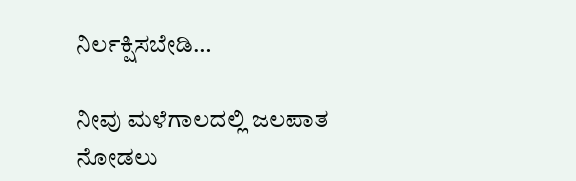ನಿರ್ಲಕ್ಷಿಸಬೇಡಿ…

ನೀವು ಮಳೆಗಾಲದಲ್ಲಿ ಜಲಪಾತ ನೋಡಲು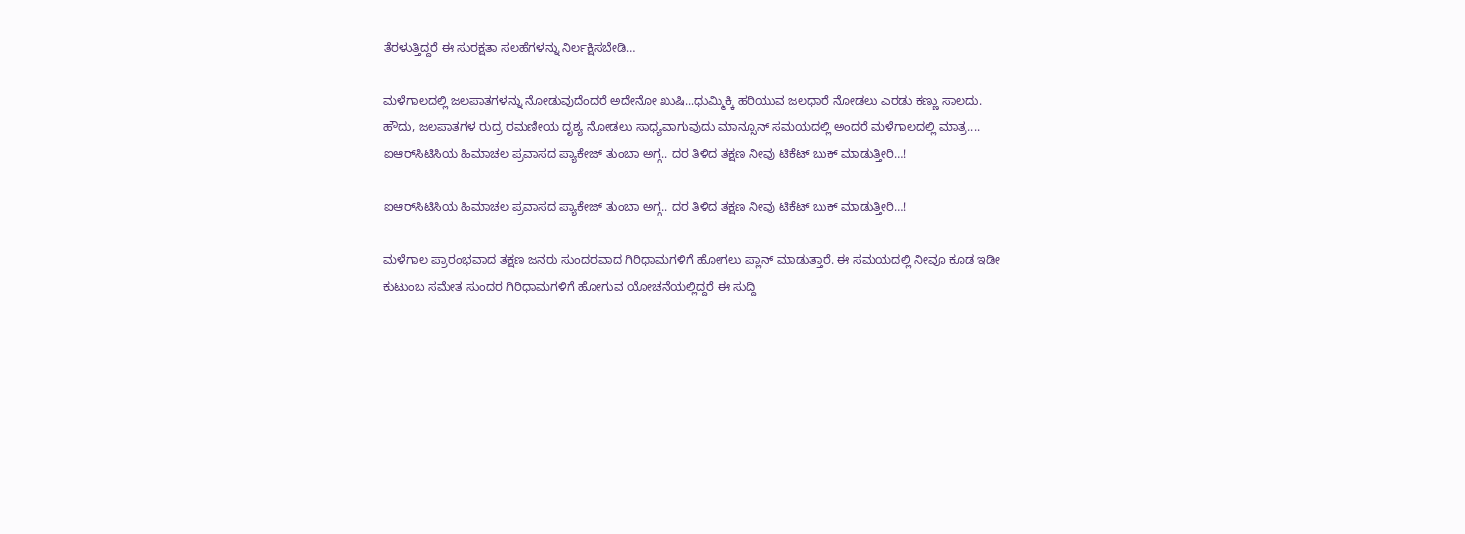ತೆರಳುತ್ತಿದ್ದರೆ ಈ ಸುರಕ್ಷತಾ ಸಲಹೆಗಳನ್ನು ನಿರ್ಲಕ್ಷಿಸಬೇಡಿ…

ಮಳೆಗಾಲದಲ್ಲಿ ಜಲಪಾತಗಳನ್ನು ನೋಡುವುದೆಂದರೆ ಅದೇನೋ ಖುಷಿ...ಧುಮ್ಮಿಕ್ಕಿ ಹರಿಯುವ ಜಲಧಾರೆ ನೋಡಲು ಎರಡು ಕಣ್ಣು ಸಾಲದು. ಹೌದು, ಜಲಪಾತಗಳ ರುದ್ರ ರಮಣೀಯ ದೃಶ್ಯ ನೋಡಲು ಸಾಧ್ಯವಾಗುವುದು ಮಾನ್ಸೂನ್ ಸಮಯದಲ್ಲಿ ಅಂದರೆ ಮಳೆಗಾಲದಲ್ಲಿ ಮಾತ್ರ....
ಐಆರ್‌ಸಿಟಿಸಿಯ ಹಿಮಾಚಲ ಪ್ರವಾಸದ ಪ್ಯಾಕೇಜ್ ತುಂಬಾ ಅಗ್ಗ.. ದರ ತಿಳಿದ ತಕ್ಷಣ ನೀವು ಟಿಕೆಟ್ ಬುಕ್ ಮಾಡುತ್ತೀರಿ…!

ಐಆರ್‌ಸಿಟಿಸಿಯ ಹಿಮಾಚಲ ಪ್ರವಾಸದ ಪ್ಯಾಕೇಜ್ ತುಂಬಾ ಅಗ್ಗ.. ದರ ತಿಳಿದ ತಕ್ಷಣ ನೀವು ಟಿಕೆಟ್ ಬುಕ್ ಮಾಡುತ್ತೀರಿ…!

ಮಳೆಗಾಲ ಪ್ರಾರಂಭವಾದ ತಕ್ಷಣ ಜನರು ಸುಂದರವಾದ ಗಿರಿಧಾಮಗಳಿಗೆ ಹೋಗಲು ಪ್ಲಾನ್‌ ಮಾಡುತ್ತಾರೆ. ಈ ಸಮಯದಲ್ಲಿ ನೀವೂ ಕೂಡ ಇಡೀ ಕುಟುಂಬ ಸಮೇತ ಸುಂದರ ಗಿರಿಧಾಮಗಳಿಗೆ ಹೋಗುವ ಯೋಚನೆಯಲ್ಲಿದ್ದರೆ ಈ ಸುದ್ದಿ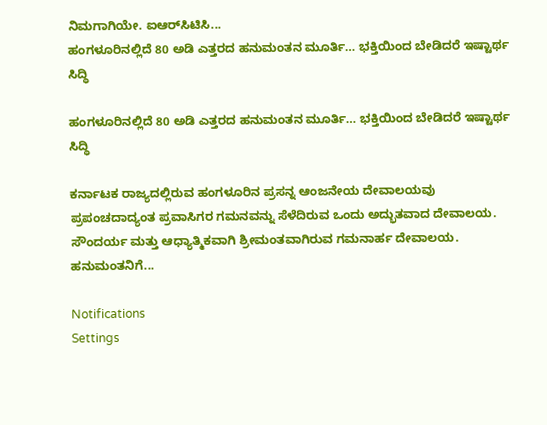ನಿಮಗಾಗಿಯೇ. ಐಆರ್‌ಸಿಟಿಸಿ...
ಹಂಗಳೂರಿನಲ್ಲಿದೆ 80 ಅಡಿ ಎತ್ತರದ ಹನುಮಂತನ ಮೂರ್ತಿ… ಭಕ್ತಿಯಿಂದ ಬೇಡಿದರೆ ಇಷ್ಟಾರ್ಥ ಸಿದ್ಧಿ

ಹಂಗಳೂರಿನಲ್ಲಿದೆ 80 ಅಡಿ ಎತ್ತರದ ಹನುಮಂತನ ಮೂರ್ತಿ… ಭಕ್ತಿಯಿಂದ ಬೇಡಿದರೆ ಇಷ್ಟಾರ್ಥ ಸಿದ್ಧಿ

ಕರ್ನಾಟಕ ರಾಜ್ಯದಲ್ಲಿರುವ ಹಂಗಳೂರಿನ ಪ್ರಸನ್ನ ಆಂಜನೇಯ ದೇವಾಲಯವು ಪ್ರಪಂಚದಾದ್ಯಂತ ಪ್ರವಾಸಿಗರ ಗಮನವನ್ನು ಸೆಳೆದಿರುವ ಒಂದು ಅದ್ಭುತವಾದ ದೇವಾಲಯ. ಸೌಂದರ್ಯ ಮತ್ತು ಆಧ್ಯಾತ್ಮಿಕವಾಗಿ ಶ್ರೀಮಂತವಾಗಿರುವ ಗಮನಾರ್ಹ ದೇವಾಲಯ. ಹನುಮಂತನಿಗೆ...

Notifications
Settings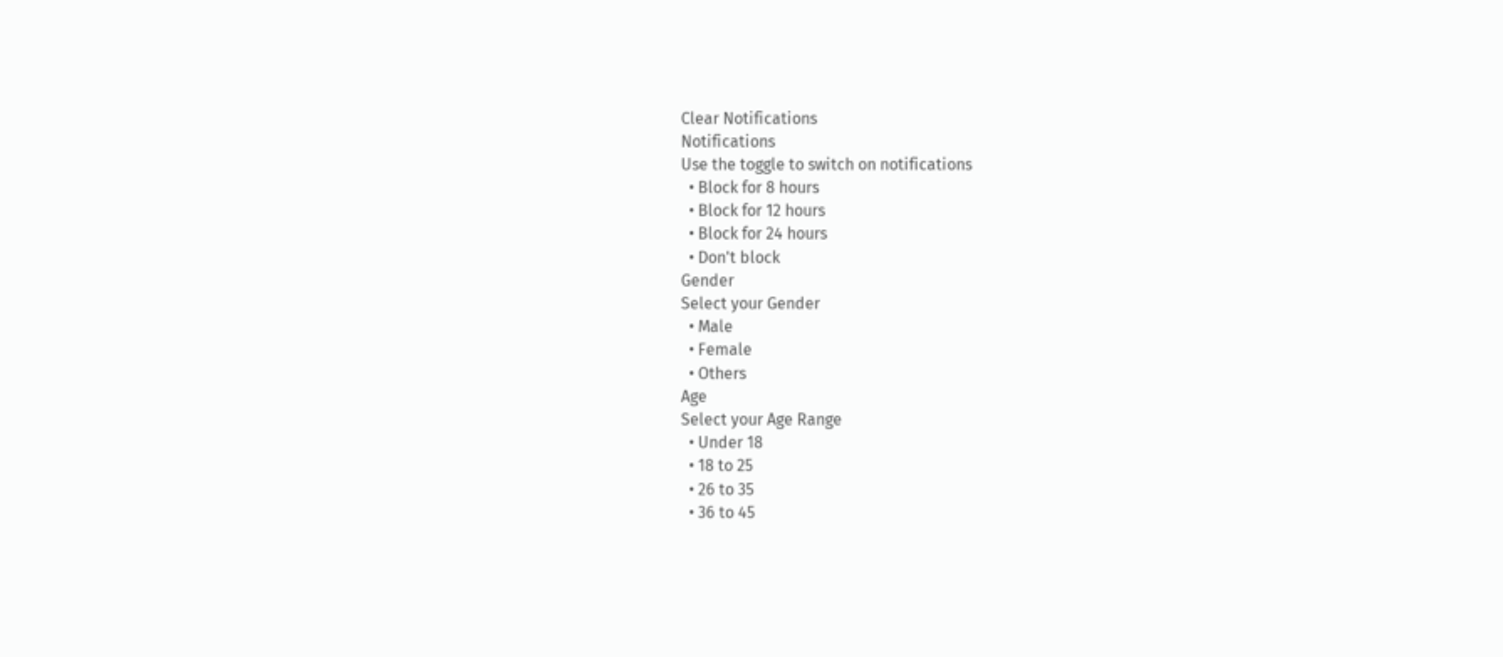Clear Notifications
Notifications
Use the toggle to switch on notifications
  • Block for 8 hours
  • Block for 12 hours
  • Block for 24 hours
  • Don't block
Gender
Select your Gender
  • Male
  • Female
  • Others
Age
Select your Age Range
  • Under 18
  • 18 to 25
  • 26 to 35
  • 36 to 45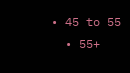• 45 to 55
  • 55+